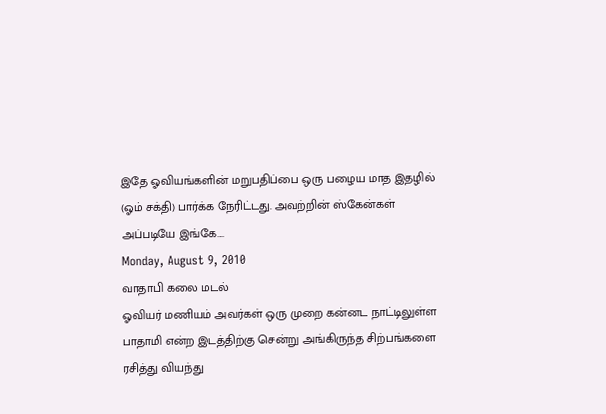இதே ஓவியங்களின் மறுபதிப்பை ஒரு பழைய மாத இதழில் (ஓம் சக்தி) பார்க்க நேரிட்டது. அவற்றின் ஸ்கேன்கள் அப்படியே இங்கே....
Monday, August 9, 2010
வாதாபி கலை மடல்
ஓவியர் மணியம் அவர்கள் ஒரு முறை கன்னட நாட்டிலுள்ள பாதாமி என்ற இடத்திற்கு சென்று அங்கிருந்த சிற்பங்களை ரசித்து வியந்து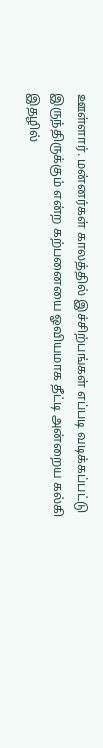ஊள்ளார். மன்னர்கள் காலத்தில் இச்சிற்பங்கள் எப்படி வடிக்கப்பட்டு இருந்திருக்கும் என்ற கற்பனையை ஓவியமாக தீட்டி அன்றைய கல்கி இதழில்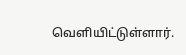வெளியிட்டுள்ளார்.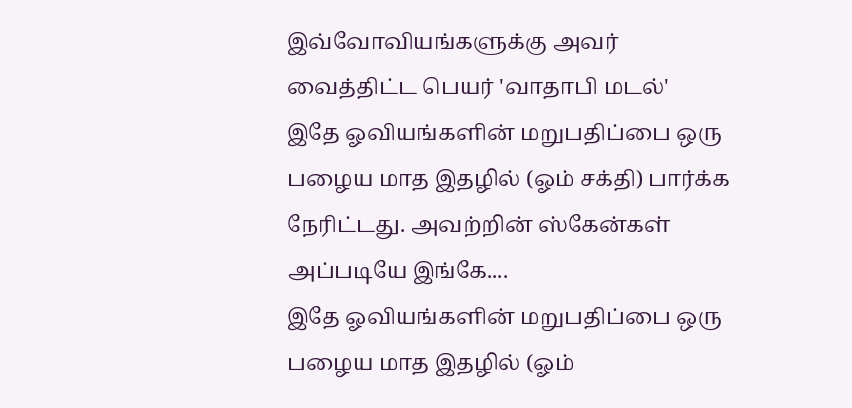இவ்வோவியங்களுக்கு அவர் வைத்திட்ட பெயர் 'வாதாபி மடல்'
இதே ஓவியங்களின் மறுபதிப்பை ஒரு பழைய மாத இதழில் (ஓம் சக்தி) பார்க்க நேரிட்டது. அவற்றின் ஸ்கேன்கள் அப்படியே இங்கே....
இதே ஓவியங்களின் மறுபதிப்பை ஒரு பழைய மாத இதழில் (ஓம்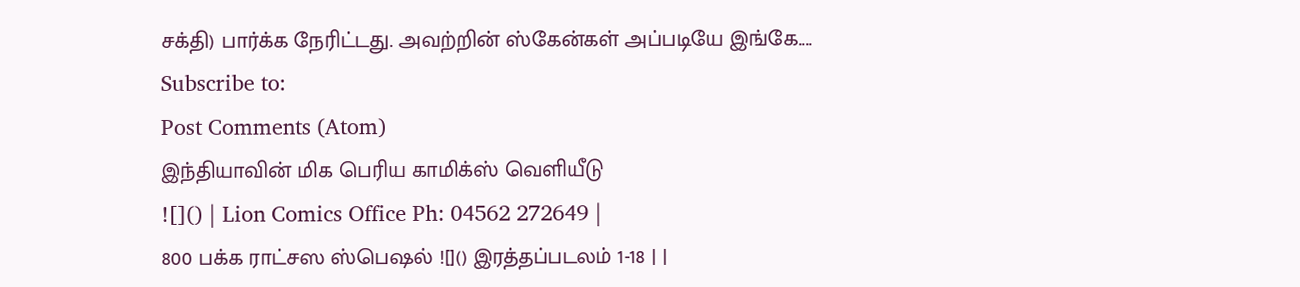சக்தி) பார்க்க நேரிட்டது. அவற்றின் ஸ்கேன்கள் அப்படியே இங்கே....
Subscribe to:
Post Comments (Atom)
இந்தியாவின் மிக பெரிய காமிக்ஸ் வெளியீடு
![]() | Lion Comics Office Ph: 04562 272649 |
800 பக்க ராட்சஸ ஸ்பெஷல் ![]() இரத்தப்படலம் 1-18 | |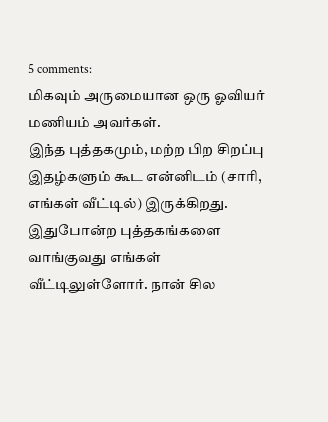5 comments:
மிகவும் அருமையான ஒரு ஓவியர் மணியம் அவர்கள்.
இந்த புத்தகமும், மற்ற பிற சிறப்பு இதழ்களும் கூட என்னிடம் (சாரி, எங்கள் வீட்டில்) இருக்கிறது. இதுபோன்ற புத்தகங்களை வாங்குவது எங்கள் வீட்டிலுள்ளோர். நான் சில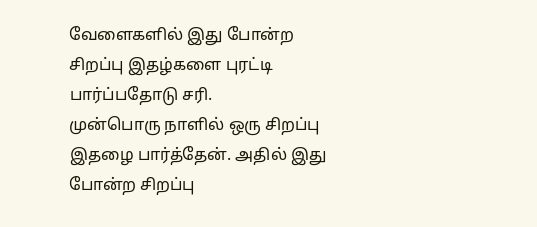வேளைகளில் இது போன்ற சிறப்பு இதழ்களை புரட்டி பார்ப்பதோடு சரி.
முன்பொரு நாளில் ஒரு சிறப்பு இதழை பார்த்தேன். அதில் இது போன்ற சிறப்பு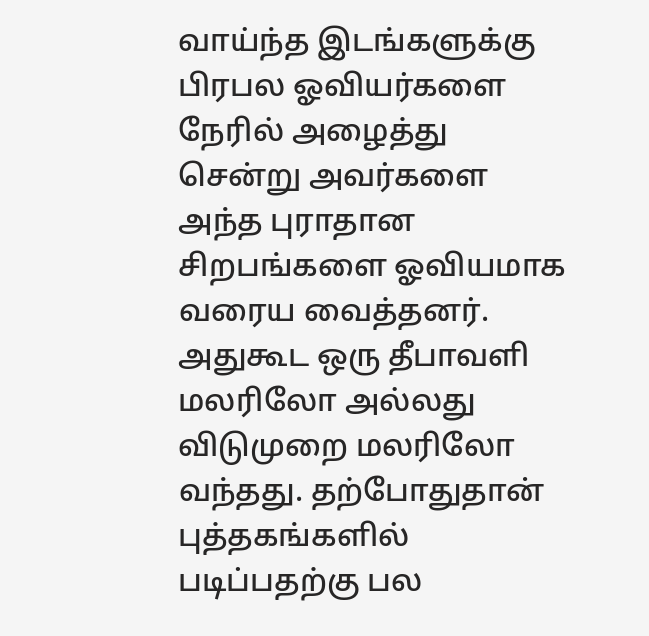வாய்ந்த இடங்களுக்கு பிரபல ஓவியர்களை நேரில் அழைத்து சென்று அவர்களை அந்த புராதான சிறபங்களை ஓவியமாக வரைய வைத்தனர். அதுகூட ஒரு தீபாவளி மலரிலோ அல்லது விடுமுறை மலரிலோ வந்தது. தற்போதுதான் புத்தகங்களில் படிப்பதற்கு பல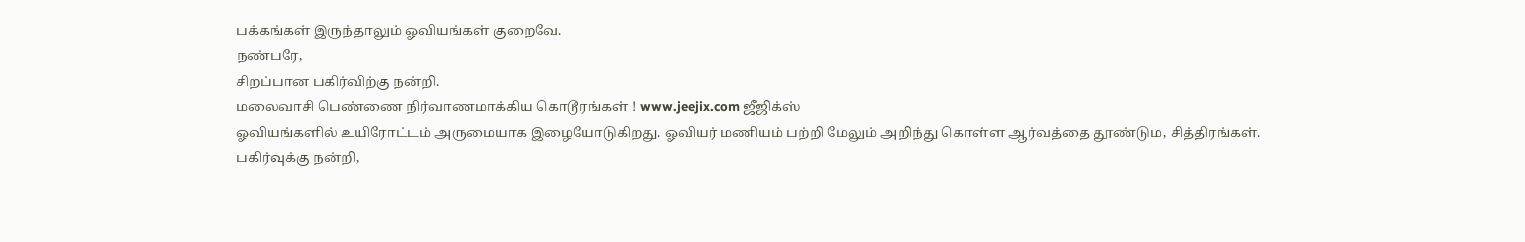பக்கங்கள் இருந்தாலும் ஓவியங்கள் குறைவே.
நண்பரே,
சிறப்பான பகிர்விற்கு நன்றி.
மலைவாசி பெண்ணை நிர்வாணமாக்கிய கொடூரங்கள் ! www.jeejix.com ஜீஜிக்ஸ்
ஓவியங்களில் உயிரோட்டம் அருமையாக இழையோடுகிறது. ஓவியர் மணியம் பற்றி மேலும் அறிந்து கொள்ள ஆர்வத்தை தூண்டும, சித்திரங்கள்.
பகிர்வுக்கு நன்றி,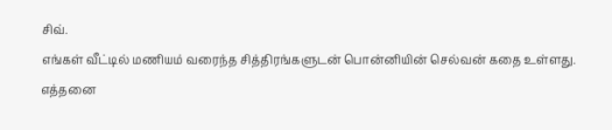சிவ்.
எங்கள் வீட்டில் மணியம் வரைந்த சித்திரங்களுடன் பொன்னியின் செல்வன் கதை உள்ளது. எத்தனை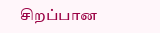சிறப்பான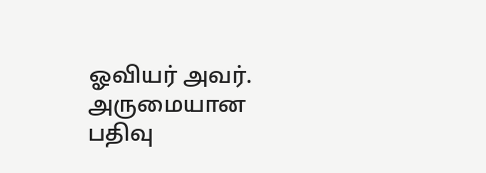ஓவியர் அவர். அருமையான பதிவு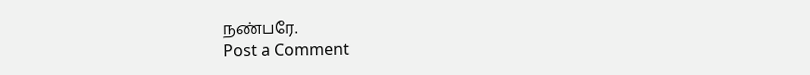நண்பரே.
Post a Comment